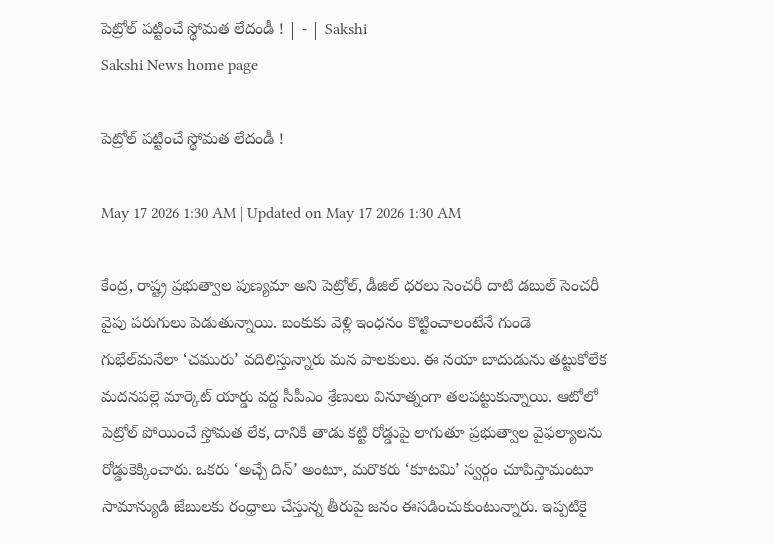పెట్రోల్‌ పట్టించే స్థోమత లేదండీ ! | - | Sakshi
Sakshi News home page

పెట్రోల్‌ పట్టించే స్థోమత లేదండీ !

May 17 2026 1:30 AM | Updated on May 17 2026 1:30 AM

కేంద్ర, రాష్ట్ర ప్రభుత్వాల పుణ్యమా అని పెట్రోల్‌, డీజిల్‌ ధరలు సెంచరీ దాటి డబుల్‌ సెంచరీ వైపు పరుగులు పెడుతున్నాయి. బంకుకు వెళ్లి ఇంధనం కొట్టించాలంటేనే గుండె గుభేల్‌మనేలా ‘చమురు’ వదిలిస్తున్నారు మన పాలకులు. ఈ నయా బాదుడును తట్టుకోలేక మదనపల్లె మార్కెట్‌ యార్డు వద్ద సీపీఎం శ్రేణులు వినూత్నంగా తలపట్టుకున్నాయి. ఆటోలో పెట్రోల్‌ పోయించే స్తోమత లేక, దానికి తాడు కట్టి రోడ్డుపై లాగుతూ ప్రభుత్వాల వైఫల్యాలను రోడ్డుకెక్కించారు. ఒకరు ‘అచ్చే దిన్‌’ అంటూ, మరొకరు ‘కూటమి’ స్వర్గం చూపిస్తామంటూ సామాన్యుడి జేబులకు రంధ్రాలు చేస్తున్న తీరుపై జనం ఈసడించుకుంటున్నారు. ఇప్పటికై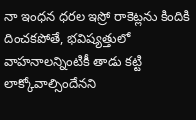నా ఇంధన ధరల ఇస్రో రాకెట్లను కిందికి దించకపోతే, భవిష్యత్తులో వాహనాలన్నింటికీ తాడు కట్టి లాక్కోవాల్సిందేనని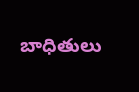బాధితులు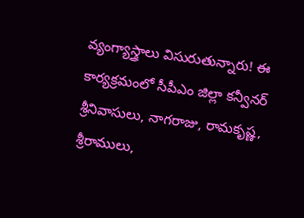వ్యంగ్యాస్త్రాలు విసురుతున్నారు! ఈ కార్యక్రమంలో సీపీఎం జిల్లా కన్వీనర్‌ శ్రీనివాసులు, నాగరాజు, రామకృష్ణ, శ్రీరాములు,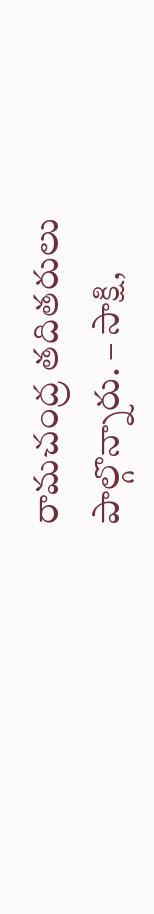రామచంద్ర తదితరులు పాల్గొన్నారు. – సాక్షి,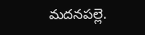మదనపల్లె.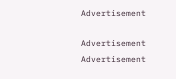Advertisement

Advertisement
Advertisement